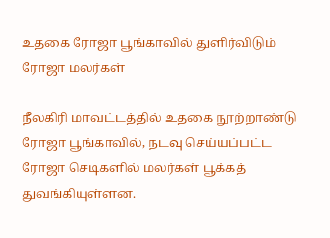உதகை ரோஜா பூங்காவில் துளிர்விடும் ரோஜா மலர்கள்

நீலகிரி மாவட்டத்தில் உதகை நூற்றாண்டு ரோஜா பூங்காவில், நடவு செய்யப்பட்ட ரோஜா செடிகளில் மலர்கள் பூக்கத் துவங்கியுள்ளன.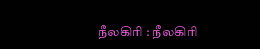நீலகிரி : நீலகிரி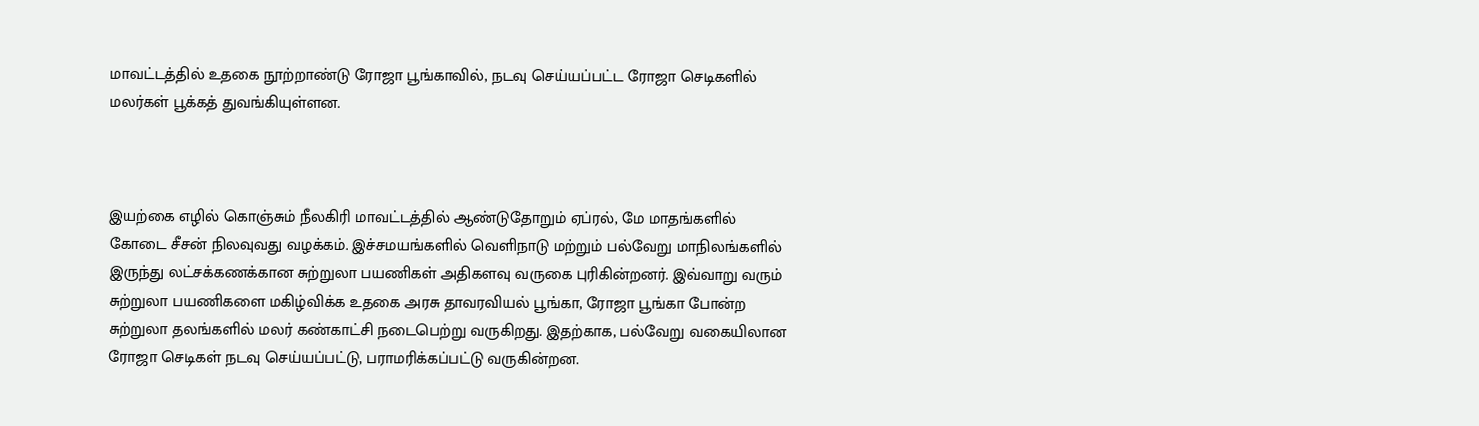மாவட்டத்தில் உதகை நூற்றாண்டு ரோஜா பூங்காவில், நடவு செய்யப்பட்ட ரோஜா செடிகளில் மலர்கள் பூக்கத் துவங்கியுள்ளன.



இயற்கை எழில் கொஞ்சும் நீலகிரி மாவட்டத்தில் ஆண்டுதோறும் ஏப்ரல், மே மாதங்களில் கோடை சீசன் நிலவுவது வழக்கம். இச்சமயங்களில் வெளிநாடு மற்றும் பல்வேறு மாநிலங்களில் இருந்து லட்சக்கணக்கான சுற்றுலா பயணிகள் அதிகளவு வருகை புரிகின்றனர். இவ்வாறு வரும் சுற்றுலா பயணிகளை மகிழ்விக்க உதகை அரசு தாவரவியல் பூங்கா, ரோஜா பூங்கா போன்ற சுற்றுலா தலங்களில் மலர் கண்காட்சி நடைபெற்று வருகிறது. இதற்காக, பல்வேறு வகையிலான ரோஜா செடிகள் நடவு செய்யப்பட்டு, பராமரிக்கப்பட்டு வருகின்றன.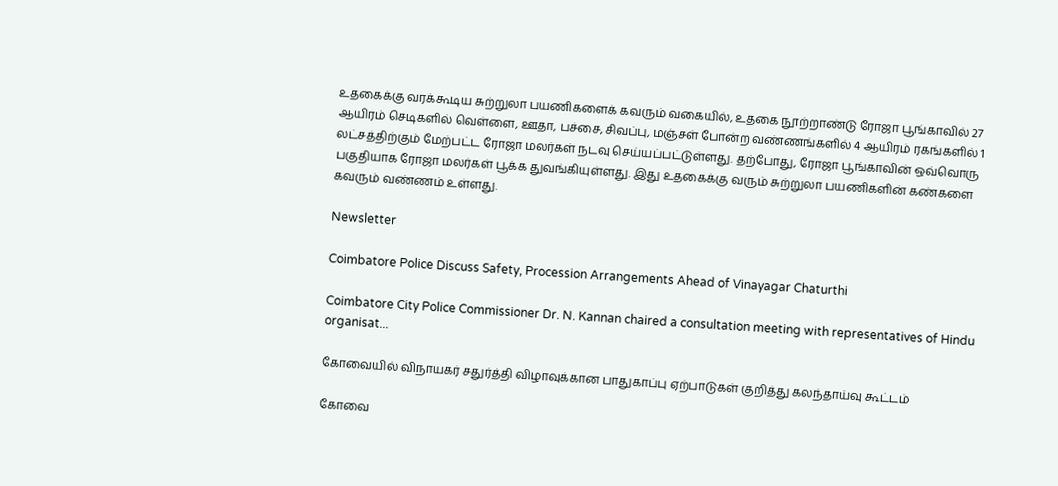உதகைக்கு வரக்கூடிய சுற்றுலா பயணிகளைக் கவரும் வகையில், உதகை நூற்றாண்டு ரோஜா பூங்காவில் 27 ஆயிரம் செடிகளில் வெள்ளை, ஊதா, பச்சை, சிவப்பு, மஞ்சள் போன்ற வண்ணங்களில் 4 ஆயிரம் ரகங்களில் 1 லட்சத்திற்கும் மேற்பட்ட ரோஜா மலர்கள் நடவு செய்யப்பட்டுள்ளது. தற்போது, ரோஜா பூங்காவின் ஒவ்வொரு பகுதியாக ரோஜா மலர்கள் பூக்க துவங்கியுள்ளது. இது உதகைக்கு வரும் சுற்றுலா பயணிகளின் கண்களை கவரும் வண்ணம் உள்ளது.

Newsletter

Coimbatore Police Discuss Safety, Procession Arrangements Ahead of Vinayagar Chaturthi

Coimbatore City Police Commissioner Dr. N. Kannan chaired a consultation meeting with representatives of Hindu organisat...

கோவையில் விநாயகர் சதுர்த்தி விழாவுக்கான பாதுகாப்பு ஏற்பாடுகள் குறித்து கலந்தாய்வு கூட்டம்

கோவை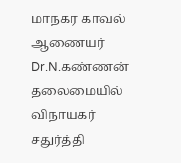மாநகர காவல் ஆணையர் Dr.N.கண்ணன் தலைமையில் விநாயகர் சதுர்த்தி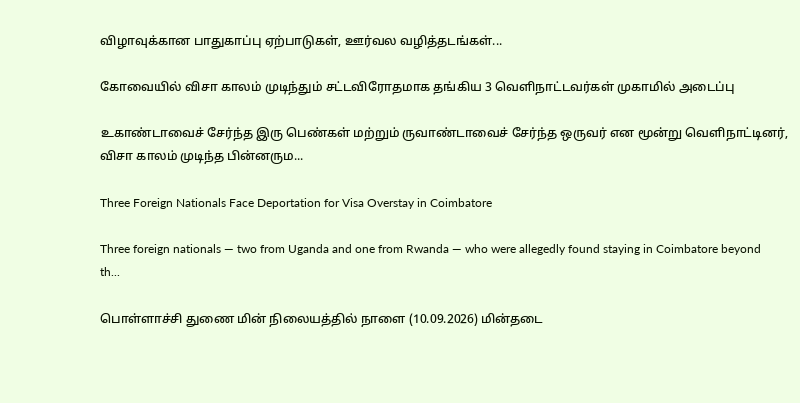விழாவுக்கான பாதுகாப்பு ஏற்பாடுகள், ஊர்வல வழித்தடங்கள்...

கோவையில் விசா காலம் முடிந்தும் சட்டவிரோதமாக தங்கிய 3 வெளிநாட்டவர்கள் முகாமில் அடைப்பு

உகாண்டாவைச் சேர்ந்த இரு பெண்கள் மற்றும் ருவாண்டாவைச் சேர்ந்த ஒருவர் என மூன்று வெளிநாட்டினர், விசா காலம் முடிந்த பின்னரும...

Three Foreign Nationals Face Deportation for Visa Overstay in Coimbatore

Three foreign nationals — two from Uganda and one from Rwanda — who were allegedly found staying in Coimbatore beyond th...

பொள்ளாச்சி துணை மின் நிலையத்தில் நாளை (10.09.2026) மின்தடை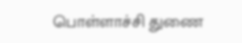பொள்ளாச்சி துணை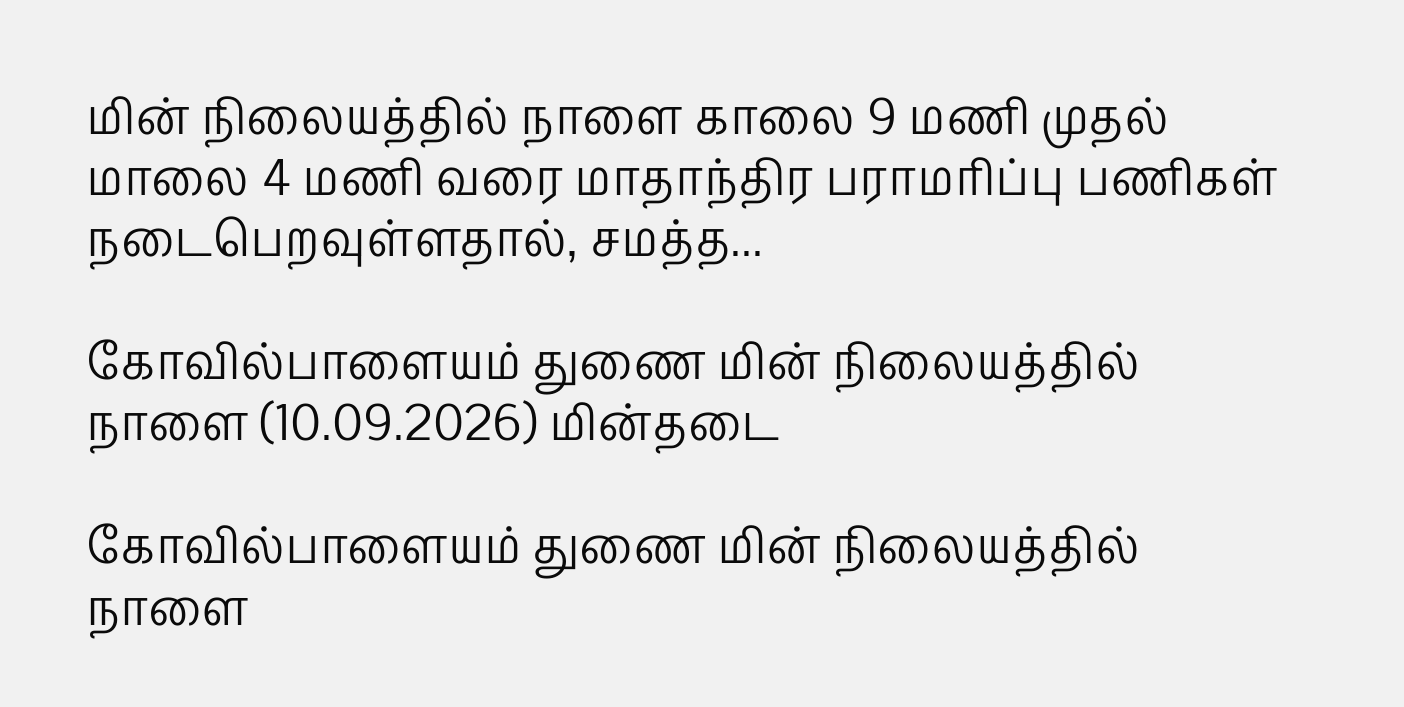மின் நிலையத்தில் நாளை காலை 9 மணி முதல் மாலை 4 மணி வரை மாதாந்திர பராமரிப்பு பணிகள் நடைபெறவுள்ளதால், சமத்த...

கோவில்பாளையம் துணை மின் நிலையத்தில் நாளை (10.09.2026) மின்தடை

கோவில்பாளையம் துணை மின் நிலையத்தில் நாளை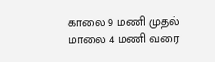காலை 9 மணி முதல் மாலை 4 மணி வரை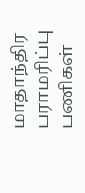மாதாந்திர பராமரிப்பு பணிகள்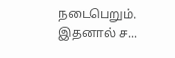நடைபெறும். இதனால் ச...